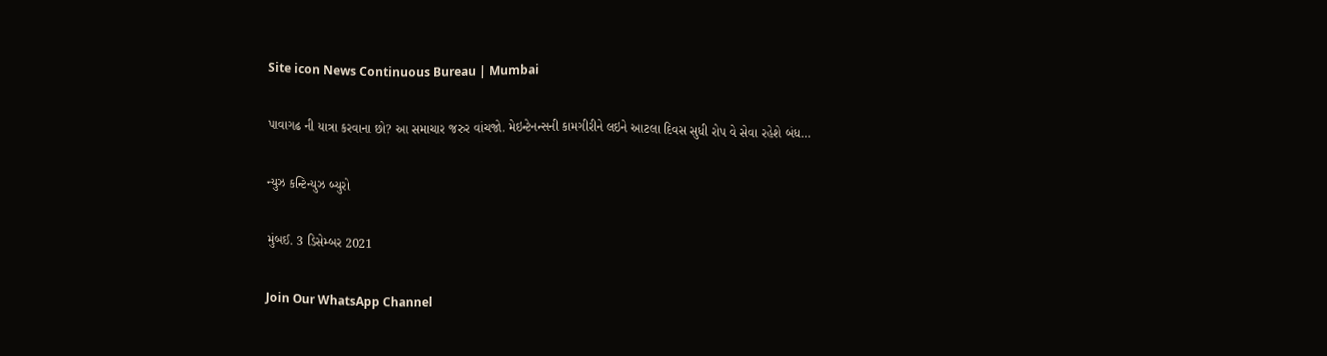Site icon News Continuous Bureau | Mumbai

પાવાગઢ ની યાત્રા કરવાના છો? આ સમાચાર જરુર વાંચજો. મેઇન્ટેનન્સની કામગીરીને લઇને આટલા દિવસ સુધી રોપ વે સેવા રહેશે બંધ…

ન્યુઝ કન્ટિન્યુઝ બ્યુરો

મુંબઈ. 3 ડિસેમ્બર 2021

Join Our WhatsApp Channel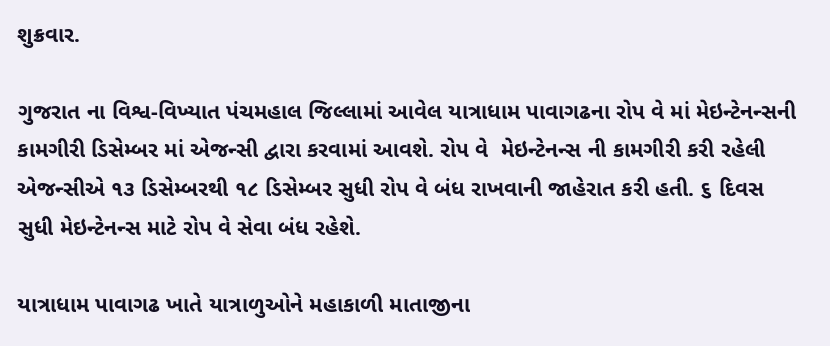શુક્રવાર.

ગુજરાત ના વિશ્વ-વિખ્યાત પંચમહાલ જિલ્લામાં આવેલ યાત્રાધામ પાવાગઢના રોપ વે માં મેઇન્ટેનન્સની કામગીરી ડિસેમ્બર માં એજન્સી દ્વારા કરવામાં આવશે. રોપ વે  મેઇન્ટેનન્સ ની કામગીરી કરી રહેલી એજન્સીએ ૧૩ ડિસેમ્બરથી ૧૮ ડિસેમ્બર સુધી રોપ વે બંધ રાખવાની જાહેરાત કરી હતી. ૬ દિવસ સુધી મેઇન્ટેનન્સ માટે રોપ વે સેવા બંધ રહેશે.

યાત્રાધામ પાવાગઢ ખાતે યાત્રાળુઓને મહાકાળી માતાજીના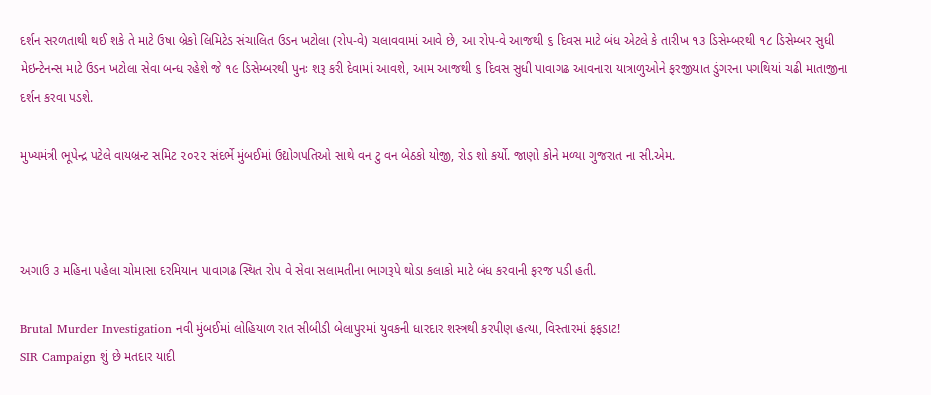દર્શન સરળતાથી થઈ શકે તે માટે ઉષા બ્રેકો લિમિટેડ સંચાલિત ઉડન ખટોલા (રોપ-વે) ચલાવવામાં આવે છે, આ રોપ-વે આજથી ૬ દિવસ માટે બંધ એટલે કે તારીખ ૧૩ ડિસેમ્બરથી ૧૮ ડિસેમ્બર સુધી મેઇન્ટેનન્સ માટે ઉડન ખટોલા સેવા બન્ધ રહેશે જે ૧૯ ડિસેમ્બરથી પુનઃ શરૂ કરી દેવામાં આવશે, આમ આજથી ૬ દિવસ સુધી પાવાગઢ આવનારા યાત્રાળુઓને ફરજીયાત ડુંગરના પગથિયાં ચઢી માતાજીના દર્શન કરવા પડશે.

મુખ્યમંત્રી ભૂપેન્દ્ર પટેલે વાયબ્રન્ટ સમિટ ૨૦૨૨ સંદર્ભે મુંબઈમાં ઉદ્યોગપતિઓ સાથે વન ટુ વન બેઠકો યોજી, રોડ શો કર્યો. જાણો કોને મળ્યા ગુજરાત ના સી.એમ.



અગાઉ ૩ મહિના પહેલા ચોમાસા દરમિયાન પાવાગઢ સ્થિત રોપ વે સેવા સલામતીના ભાગરૂપે થોડા કલાકો માટે બંધ કરવાની ફરજ પડી હતી.

Brutal Murder Investigation નવી મુંબઈમાં લોહિયાળ રાત સીબીડી બેલાપુરમાં યુવકની ધારદાર શસ્ત્રથી કરપીણ હત્યા, વિસ્તારમાં ફફડાટ!
SIR Campaign શું છે મતદાર યાદી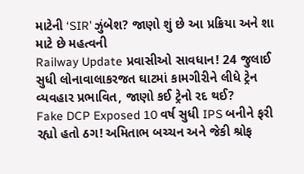માટેની ‘SIR’ ઝુંબેશ? જાણો શું છે આ પ્રક્રિયા અને શા માટે છે મહત્વની
Railway Update પ્રવાસીઓ સાવધાન! 24 જુલાઈ સુધી લોનાવાલાકરજત ઘાટમાં કામગીરીને લીધે ટ્રેન વ્યવહાર પ્રભાવિત, જાણો કઈ ટ્રેનો રદ થઈ?
Fake DCP Exposed 10 વર્ષ સુધી IPS બનીને ફરી રહ્યો હતો ઠગ! અમિતાભ બચ્ચન અને જેકી શ્રોફ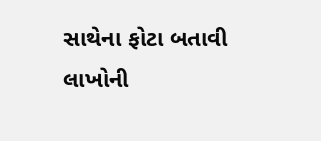સાથેના ફોટા બતાવી લાખોની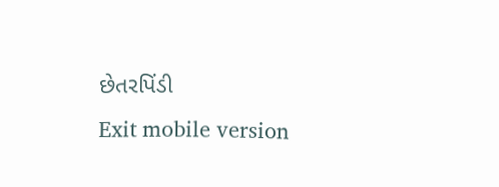છેતરપિંડી
Exit mobile version